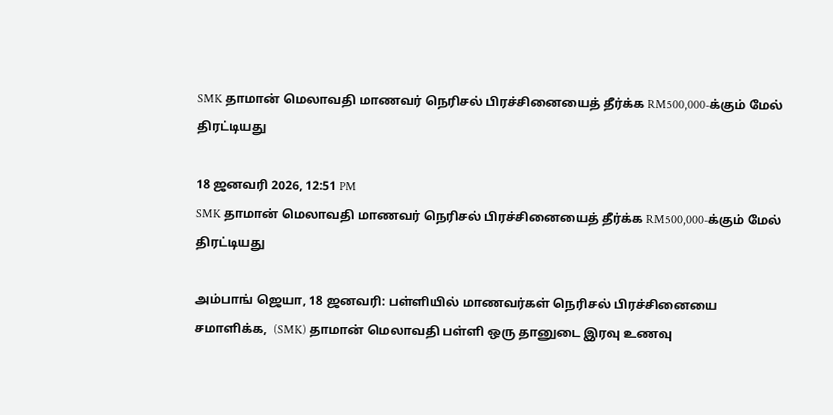SMK தாமான் மெலாவதி மாணவர் நெரிசல் பிரச்சினையைத் தீர்க்க RM500,000-க்கும் மேல் திரட்டியது

18 ஜனவரி 2026, 12:51 PM
SMK தாமான் மெலாவதி மாணவர் நெரிசல் பிரச்சினையைத் தீர்க்க RM500,000-க்கும் மேல் திரட்டியது

அம்பாங் ஜெயா, 18 ஜனவரி: பள்ளியில் மாணவர்கள் நெரிசல் பிரச்சினையை சமாளிக்க,  (SMK) தாமான் மெலாவதி பள்ளி ஒரு தானுடை இரவு உணவு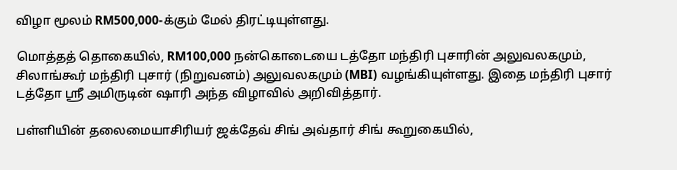விழா மூலம் RM500,000-க்கும் மேல் திரட்டியுள்ளது.

மொத்தத் தொகையில், RM100,000 நன்கொடையை டத்தோ மந்திரி புசாரின் அலுவலகமும், சிலாங்கூர் மந்திரி புசார் (நிறுவனம்) அலுவலகமும் (MBI) வழங்கியுள்ளது. இதை மந்திரி புசார் டத்தோ ஸ்ரீ அமிருடின் ஷாரி அந்த விழாவில் அறிவித்தார்.

பள்ளியின் தலைமையாசிரியர் ஜக்தேவ் சிங் அவ்தார் சிங் கூறுகையில்,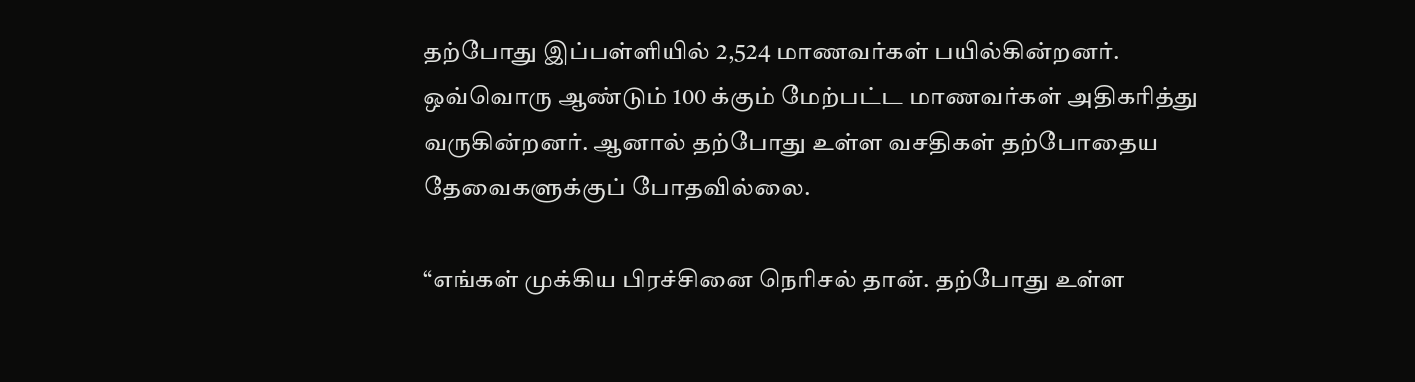தற்போது இப்பள்ளியில் 2,524 மாணவர்கள் பயில்கின்றனர். ஒவ்வொரு ஆண்டும் 100 க்கும் மேற்பட்ட மாணவர்கள் அதிகரித்து வருகின்றனர். ஆனால் தற்போது உள்ள வசதிகள் தற்போதைய தேவைகளுக்குப் போதவில்லை.

“எங்கள் முக்கிய பிரச்சினை நெரிசல் தான். தற்போது உள்ள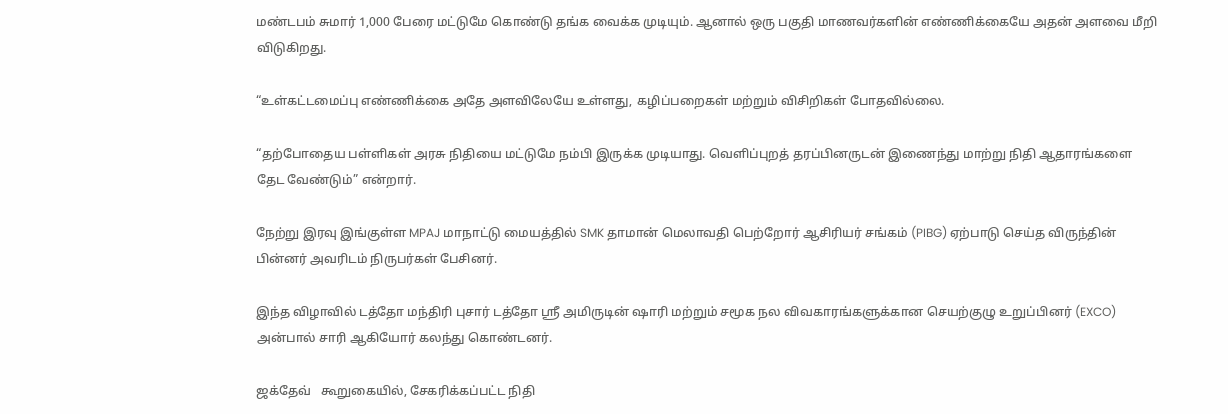மண்டபம் சுமார் 1,000 பேரை மட்டுமே கொண்டு தங்க வைக்க முடியும். ஆனால் ஒரு பகுதி மாணவர்களின் எண்ணிக்கையே அதன் அளவை மீறி விடுகிறது.

“உள்கட்டமைப்பு எண்ணிக்கை அதே அளவிலேயே உள்ளது, கழிப்பறைகள் மற்றும் விசிறிகள் போதவில்லை.

“தற்போதைய பள்ளிகள் அரசு நிதியை மட்டுமே நம்பி இருக்க முடியாது. வெளிப்புறத் தரப்பினருடன் இணைந்து மாற்று நிதி ஆதாரங்களை தேட வேண்டும்” என்றார்.

நேற்று இரவு இங்குள்ள MPAJ மாநாட்டு மையத்தில் SMK தாமான் மெலாவதி பெற்றோர் ஆசிரியர் சங்கம் (PIBG) ஏற்பாடு செய்த விருந்தின் பின்னர் அவரிடம் நிருபர்கள் பேசினர்.

இந்த விழாவில் டத்தோ மந்திரி புசார் டத்தோ ஸ்ரீ அமிருடின் ஷாரி மற்றும் சமூக நல விவகாரங்களுக்கான செயற்குழு உறுப்பினர் (EXCO) அன்பால் சாரி ஆகியோர் கலந்து கொண்டனர்.

ஜக்தேவ்   கூறுகையில், சேகரிக்கப்பட்ட நிதி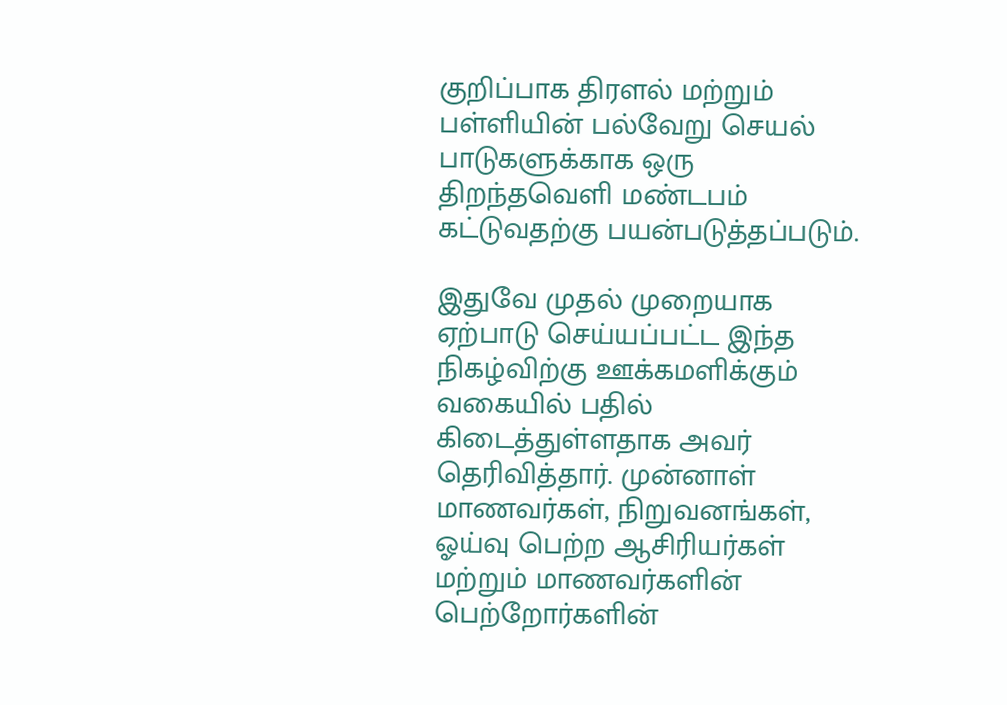குறிப்பாக திரளல் மற்றும் பள்ளியின் பல்வேறு செயல் பாடுகளுக்காக ஒரு திறந்தவெளி மண்டபம் கட்டுவதற்கு பயன்படுத்தப்படும்.

இதுவே முதல் முறையாக ஏற்பாடு செய்யப்பட்ட இந்த நிகழ்விற்கு ஊக்கமளிக்கும் வகையில் பதில் கிடைத்துள்ளதாக அவர் தெரிவித்தார். முன்னாள் மாணவர்கள், நிறுவனங்கள், ஓய்வு பெற்ற ஆசிரியர்கள் மற்றும் மாணவர்களின் பெற்றோர்களின்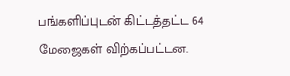பங்களிப்புடன் கிட்டத்தட்ட 64 மேஜைகள் விற்கப்பட்டன.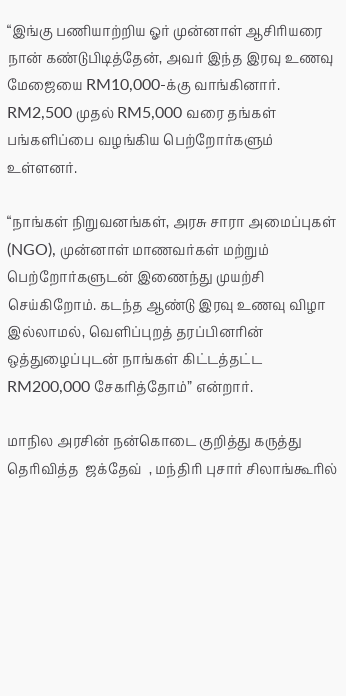“இங்கு பணியாற்றிய ஓர் முன்னாள் ஆசிரியரை நான் கண்டுபிடித்தேன், அவர் இந்த இரவு உணவு மேஜையை RM10,000-க்கு வாங்கினார். RM2,500 முதல் RM5,000 வரை தங்கள் பங்களிப்பை வழங்கிய பெற்றோர்களும் உள்ளனர்.

“நாங்கள் நிறுவனங்கள், அரசு சாரா அமைப்புகள் (NGO), முன்னாள் மாணவர்கள் மற்றும் பெற்றோர்களுடன் இணைந்து முயற்சி செய்கிறோம். கடந்த ஆண்டு இரவு உணவு விழா இல்லாமல், வெளிப்புறத் தரப்பினரின் ஒத்துழைப்புடன் நாங்கள் கிட்டத்தட்ட RM200,000 சேகரித்தோம்” என்றார்.

மாநில அரசின் நன்கொடை குறித்து கருத்து தெரிவித்த  ஜக்தேவ்  , மந்திரி புசார் சிலாங்கூரில்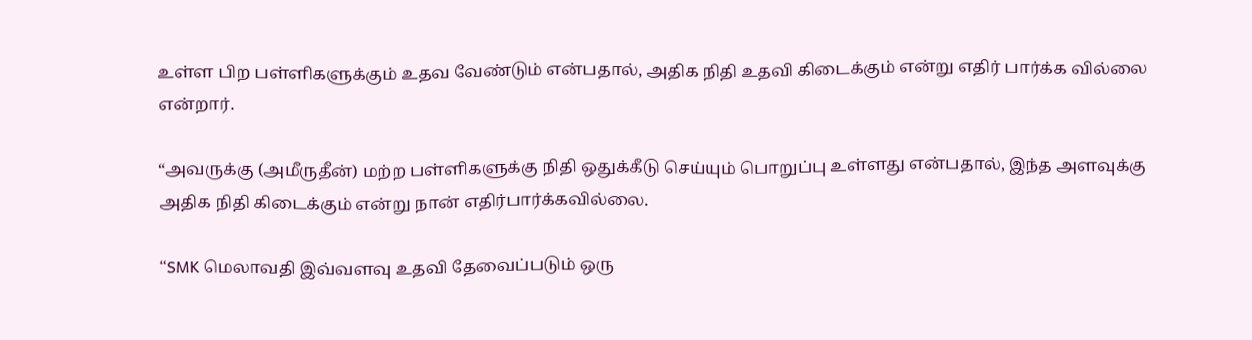உள்ள பிற பள்ளிகளுக்கும் உதவ வேண்டும் என்பதால், அதிக நிதி உதவி கிடைக்கும் என்று எதிர் பார்க்க வில்லை என்றார்.

“அவருக்கு (அமீருதீன்) மற்ற பள்ளிகளுக்கு நிதி ஒதுக்கீடு செய்யும் பொறுப்பு உள்ளது என்பதால், இந்த அளவுக்கு அதிக நிதி கிடைக்கும் என்று நான் எதிர்பார்க்கவில்லை.

“SMK மெலாவதி இவ்வளவு உதவி தேவைப்படும் ஒரு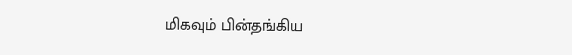மிகவும் பின்தங்கிய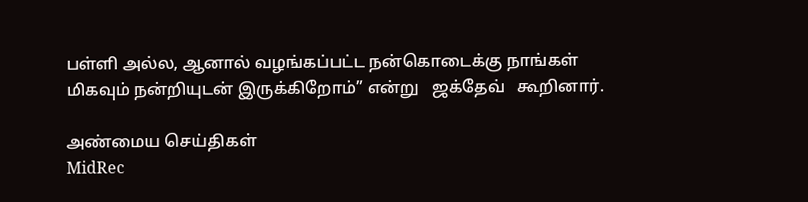பள்ளி அல்ல, ஆனால் வழங்கப்பட்ட நன்கொடைக்கு நாங்கள் மிகவும் நன்றியுடன் இருக்கிறோம்” என்று   ஜக்தேவ்   கூறினார்.

அண்மைய செய்திகள்
MidRec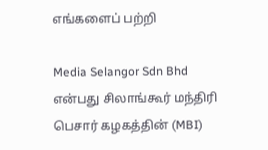எங்களைப் பற்றி

Media Selangor Sdn Bhd என்பது சிலாங்கூர் மந்திரி பெசார் கழகத்தின் (MBI)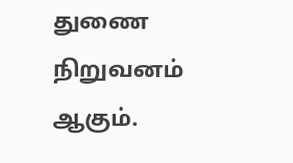துணை நிறுவனம் ஆகும்.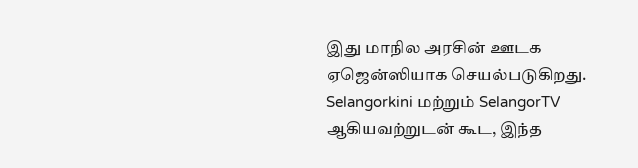இது மாநில அரசின் ஊடக ஏஜென்ஸியாக செயல்படுகிறது. Selangorkini மற்றும் SelangorTV ஆகியவற்றுடன் கூட, இந்த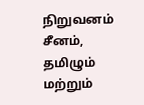நிறுவனம் சீனம், தமிழும் மற்றும்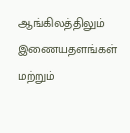ஆங்கிலத்திலும் இணையதளங்கள் மற்றும்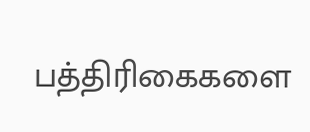பத்திரிகைகளை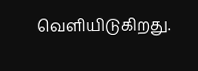வெளியிடுகிறது.